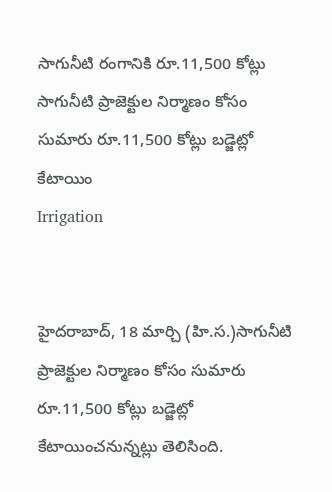సాగునీటి రంగానికి రూ.11,500 కోట్లు
సాగునీటి ప్రాజెక్టుల నిర్మాణం కోసం సుమారు రూ.11,500 కోట్లు బడ్జెట్లో కేటాయిం
Irrigation


హైదరాబాద్, 18 మార్చి (హి.స.)సాగునీటి ప్రాజెక్టుల నిర్మాణం కోసం సుమారు రూ.11,500 కోట్లు బడ్జెట్లో కేటాయించనున్నట్లు తెలిసింది.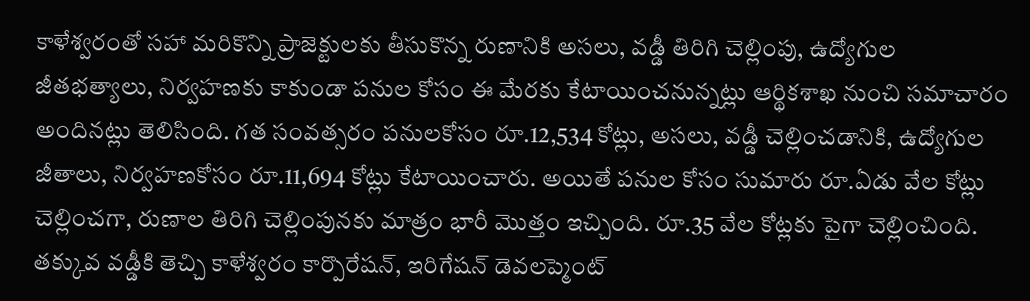కాళేశ్వరంతో సహా మరికొన్ని ప్రాజెక్టులకు తీసుకొన్న రుణానికి అసలు, వడ్డీ తిరిగి చెల్లింపు, ఉద్యోగుల జీతభత్యాలు, నిర్వహణకు కాకుండా పనుల కోసం ఈ మేరకు కేటాయించనున్నట్లు ఆర్థికశాఖ నుంచి సమాచారం అందినట్లు తెలిసింది. గత సంవత్సరం పనులకోసం రూ.12,534 కోట్లు, అసలు, వడ్డీ చెల్లించడానికి, ఉద్యోగుల జీతాలు, నిర్వహణకోసం రూ.11,694 కోట్లు కేటాయించారు. అయితే పనుల కోసం సుమారు రూ.ఏడు వేల కోట్లు చెల్లించగా, రుణాల తిరిగి చెల్లింపునకు మాత్రం భారీ మొత్తం ఇచ్చింది. రూ.35 వేల కోట్లకు పైగా చెల్లించింది. తక్కువ వడ్డీకి తెచ్చి కాళేశ్వరం కార్పొరేషన్, ఇరిగేషన్ డెవలప్మెంట్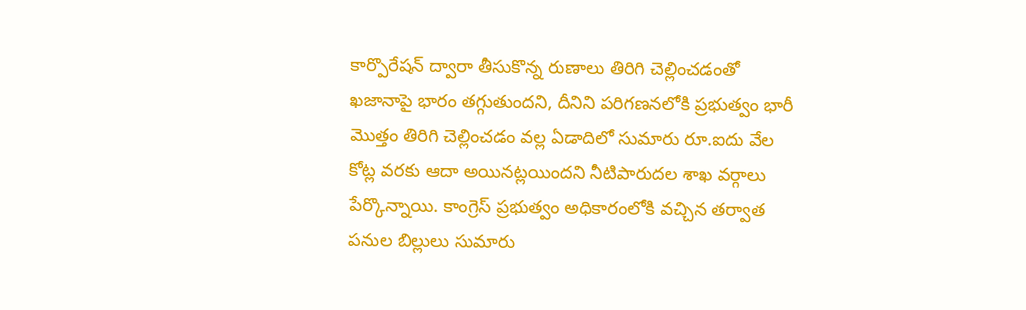కార్పొరేషన్ ద్వారా తీసుకొన్న రుణాలు తిరిగి చెల్లించడంతో ఖజానాపై భారం తగ్గుతుందని, దీనిని పరిగణనలోకి ప్రభుత్వం భారీ మొత్తం తిరిగి చెల్లించడం వల్ల ఏడాదిలో సుమారు రూ.ఐదు వేల కోట్ల వరకు ఆదా అయినట్లయిందని నీటిపారుదల శాఖ వర్గాలు పేర్కొన్నాయి. కాంగ్రెస్ ప్రభుత్వం అధికారంలోకి వచ్చిన తర్వాత పనుల బిల్లులు సుమారు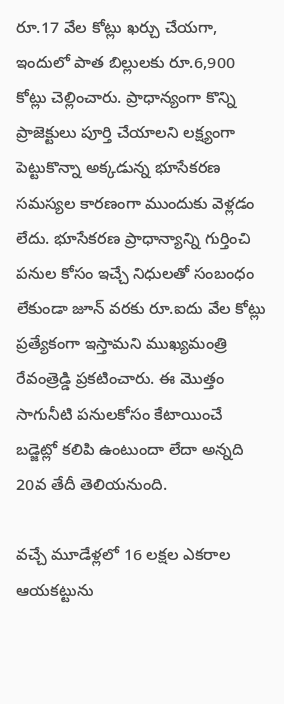రూ.17 వేల కోట్లు ఖర్చు చేయగా, ఇందులో పాత బిల్లులకు రూ.6,900 కోట్లు చెల్లించారు. ప్రాధాన్యంగా కొన్ని ప్రాజెక్టులు పూర్తి చేయాలని లక్ష్యంగా పెట్టుకొన్నా అక్కడున్న భూసేకరణ సమస్యల కారణంగా ముందుకు వెళ్లడం లేదు. భూసేకరణ ప్రాధాన్యాన్ని గుర్తించి పనుల కోసం ఇచ్చే నిధులతో సంబంధం లేకుండా జూన్ వరకు రూ.ఐదు వేల కోట్లు ప్రత్యేకంగా ఇస్తామని ముఖ్యమంత్రి రేవంత్రెడ్డి ప్రకటించారు. ఈ మొత్తం సాగునీటి పనులకోసం కేటాయించే బడ్జెట్లో కలిపి ఉంటుందా లేదా అన్నది 20వ తేదీ తెలియనుంది.

వచ్చే మూడేళ్లలో 16 లక్షల ఎకరాల ఆయకట్టును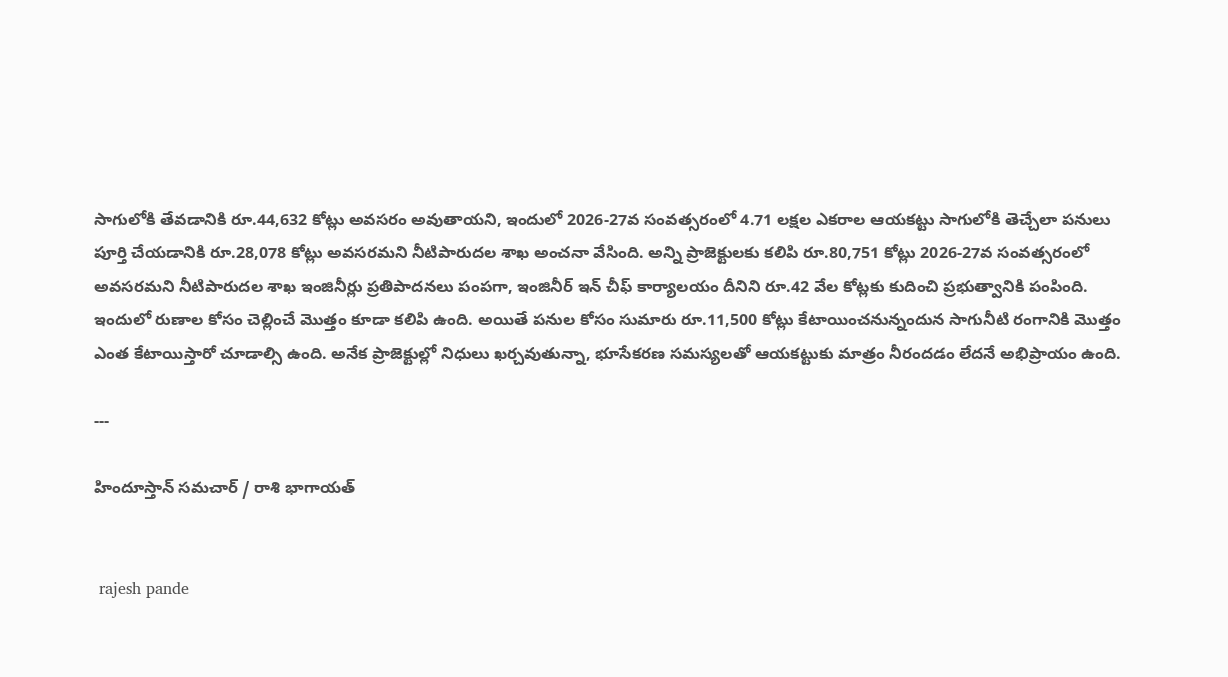సాగులోకి తేవడానికి రూ.44,632 కోట్లు అవసరం అవుతాయని, ఇందులో 2026-27వ సంవత్సరంలో 4.71 లక్షల ఎకరాల ఆయకట్టు సాగులోకి తెచ్చేలా పనులు పూర్తి చేయడానికి రూ.28,078 కోట్లు అవసరమని నీటిపారుదల శాఖ అంచనా వేసింది. అన్ని ప్రాజెక్టులకు కలిపి రూ.80,751 కోట్లు 2026-27వ సంవత్సరంలో అవసరమని నీటిపారుదల శాఖ ఇంజినీర్లు ప్రతిపాదనలు పంపగా, ఇంజినీర్ ఇన్ చీఫ్ కార్యాలయం దీనిని రూ.42 వేల కోట్లకు కుదించి ప్రభుత్వానికి పంపింది. ఇందులో రుణాల కోసం చెల్లించే మొత్తం కూడా కలిపి ఉంది. అయితే పనుల కోసం సుమారు రూ.11,500 కోట్లు కేటాయించనున్నందున సాగునీటి రంగానికి మొత్తం ఎంత కేటాయిస్తారో చూడాల్సి ఉంది. అనేక ప్రాజెక్టుల్లో నిధులు ఖర్చవుతున్నా, భూసేకరణ సమస్యలతో ఆయకట్టుకు మాత్రం నీరందడం లేదనే అభిప్రాయం ఉంది.

---

హిందూస్తాన్ సమచార్ / రాశి భాగాయత్


 rajesh pande